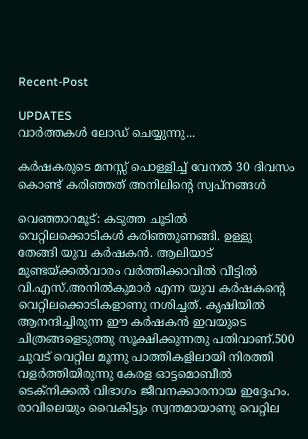Recent-Post

UPDATES
വാർത്തകൾ ലോഡ് ചെയ്യുന്നു...

കർഷകരുടെ മനസ്സ് പൊള്ളിച്ച് വേനൽ 30 ദിവസം കൊണ്ട് കരിഞ്ഞത് അനിലിന്റെ സ്വപ്നങ്ങൾ

വെഞ്ഞാറമൂട്: കടുത്ത ചൂടിൽ വെറ്റിലക്കൊടികൾ കരിഞ്ഞുണങ്ങി. ഉള്ളു തേങ്ങി യുവ കർഷകൻ. ആലിയാട് മുണ്ടയ്ക്കൽവാരം വർത്തിക്കാവിൽ വീട്ടിൽ വി.എസ്.അനിൽകുമാർ എന്ന യുവ കർഷകന്റെ വെറ്റിലക്കൊടികളാണു നശിച്ചത്. കൃഷിയിൽ ആനന്ദിച്ചിരുന്ന ഈ കർഷകൻ ഇവയുടെ ചിത്രങ്ങളെടുത്തു സൂക്ഷിക്കുന്നതു പതിവാണ്.500 ചുവട് വെറ്റില മൂന്നു പാത്തികളിലായി നിരത്തി വളർത്തിയിരുന്നു കേരള ഓട്ടമൊബീൽ ടെക്നിക്കൽ വിഭാഗം ജീവനക്കാരനായ ഇദ്ദേഹം. രാവിലെയും വൈകിട്ടും സ്വന്തമായാണു വെറ്റില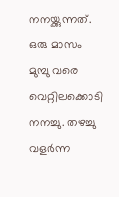നനയ്ക്കുന്നത്. ഒരു മാസം മുമ്പു വരെ വെറ്റിലക്കൊടി നനച്ചു. തഴച്ചു വളർന്ന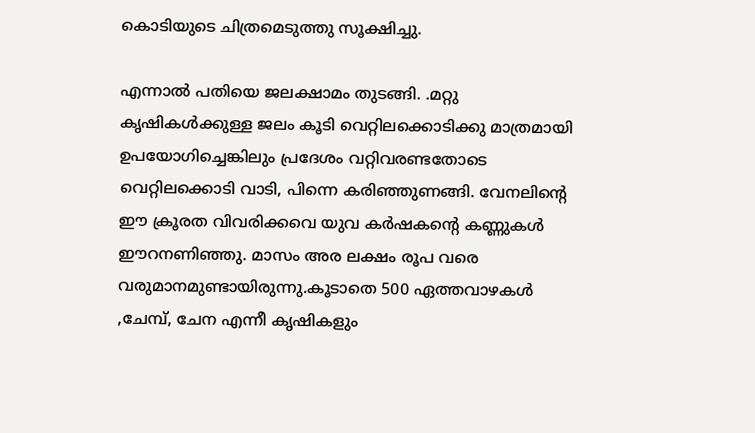കൊടിയുടെ ചിത്രമെടുത്തു സൂക്ഷിച്ചു.

എന്നാൽ പതിയെ ജലക്ഷാമം തുടങ്ങി. .മറ്റു കൃഷികൾക്കുള്ള ജലം കൂടി വെറ്റിലക്കൊടിക്കു മാത്രമായി ഉപയോഗിച്ചെങ്കിലും പ്രദേശം വറ്റിവരണ്ടതോടെ വെറ്റിലക്കൊടി വാടി, പിന്നെ കരിഞ്ഞുണങ്ങി. വേനലിന്റെ ഈ ക്രൂരത വിവരിക്കവെ യുവ കർഷകന്റെ കണ്ണുകൾ ഈറനണി‍ഞ്ഞു. മാസം അര ലക്ഷം രൂപ വരെ വരുമാനമുണ്ടായിരുന്നു.കൂടാതെ 500 ഏത്തവാഴകൾ ,ചേമ്പ്, ചേന എന്നീ കൃഷികളും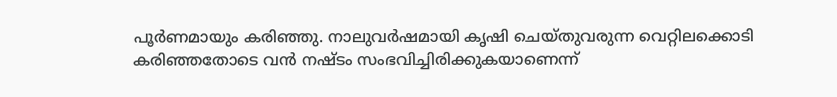പൂർണമായും കരിഞ്ഞു. നാലുവർഷമായി കൃഷി ചെയ്തുവരുന്ന വെറ്റിലക്കൊടി കരിഞ്ഞതോടെ വൻ നഷ്ടം സംഭവിച്ചിരിക്കുകയാണെന്ന്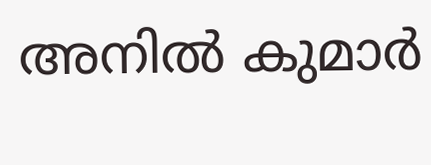അനിൽ കുമാർ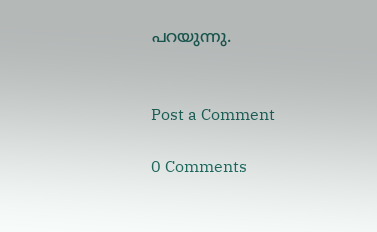പറയുന്നു.


Post a Comment

0 Comments